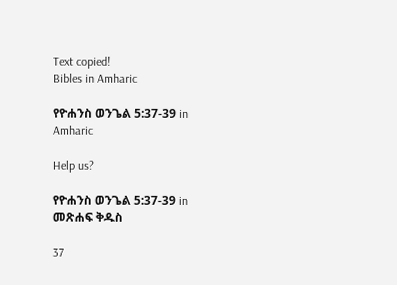Text copied!
Bibles in Amharic

የዮሐንስ ወንጌል 5:37-39 in Amharic

Help us?

የዮሐንስ ወንጌል 5:37-39 in መጽሐፍ ቅዱስ

37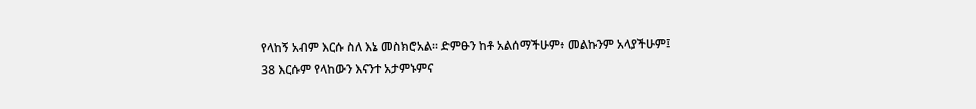የላከኝ አብም እርሱ ስለ እኔ መስክሮአል። ድምፁን ከቶ አልሰማችሁም፥ መልኩንም አላያችሁም፤
38 እርሱም የላከውን እናንተ አታምኑምና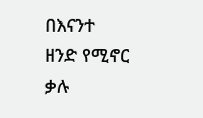በእናንተ ዘንድ የሚኖር ቃሉ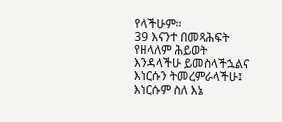የላችሁም።
39 እናንተ በመጻሕፍት የዘላለም ሕይወት እንዳላችሁ ይመስላችኋልና እነርሱን ትመረምራላችሁ፤ እነርሱም ስለ እኔ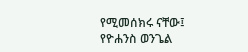የሚመሰክሩ ናቸው፤
የዮሐንስ ወንጌል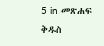5 in መጽሐፍ ቅዱስ